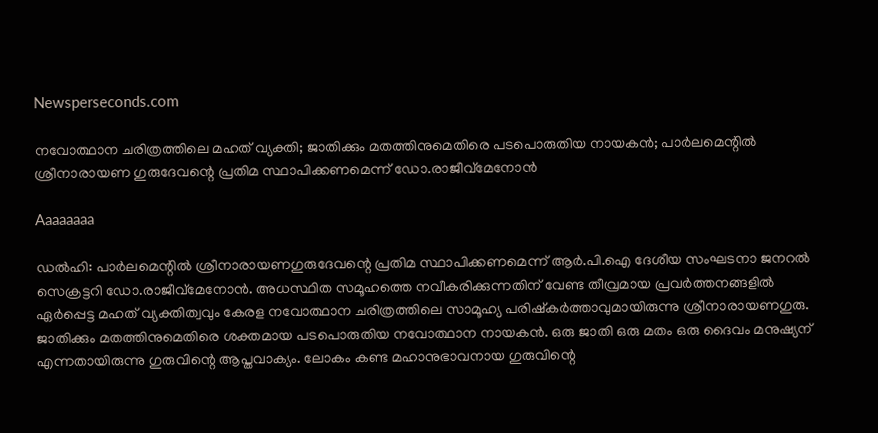Newsperseconds.com

നവോത്ഥാന ചരിത്രത്തിലെ മഹത് വ്യക്തി; ജാതിക്കും മതത്തിനുമെതിരെ പടപൊരുതിയ നായകന്‍; പാര്‍ലമെന്റില്‍ ശ്രീനാരായണ ഗുരുദേവന്റെ പ്രതിമ സ്ഥാപിക്കണമെന്ന് ഡോ.രാജീവ്‌മേനോന്‍

Aaaaaaaa

ഡല്‍ഹി: പാര്‍ലമെന്റില്‍ ശ്രീനാരായണഗുരുദേവന്റെ പ്രതിമ സ്ഥാപിക്കണമെന്ന് ആര്‍.പി.ഐ ദേശീയ സംഘടനാ ജനറല്‍ സെക്രട്ടറി ഡോ.രാജീവ്മേനോന്‍. അധസ്ഥിത സമൂഹത്തെ നവീകരിക്കുന്നതിന് വേണ്ട തീവ്രമായ പ്രവര്‍ത്തനങ്ങളില്‍ ഏര്‍പ്പെട്ട മഹത് വ്യക്തിത്വവും കേരള നവോത്ഥാന ചരിത്രത്തിലെ സാമൂഹ്യ പരിഷ്‌കര്‍ത്താവുമായിരുന്നു ശ്രീനാരായണഗുരു. ജാതിക്കും മതത്തിനുമെതിരെ ശക്തമായ പടപൊരുതിയ നവോത്ഥാന നായകന്‍. ഒരു ജാതി ഒരു മതം ഒരു ദൈവം മനുഷ്യന് എന്നതായിരുന്നു ഗുരുവിന്റെ ആപ്തവാക്യം. ലോകം കണ്ട മഹാനുഭാവനായ ഗുരുവിന്റെ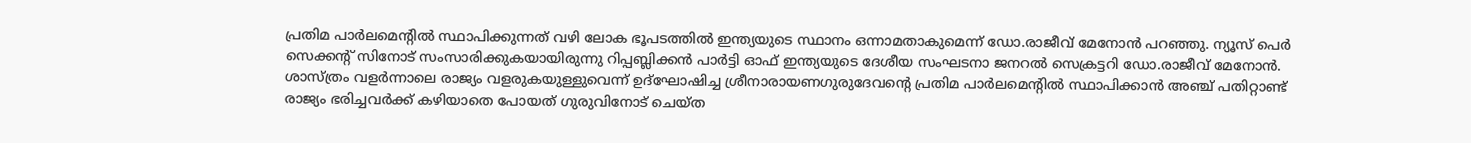പ്രതിമ പാര്‍ലമെന്റില്‍ സ്ഥാപിക്കുന്നത് വഴി ലോക ഭൂപടത്തില്‍ ഇന്ത്യയുടെ സ്ഥാനം ഒന്നാമതാകുമെന്ന് ഡോ.രാജീവ് മേനോന്‍ പറഞ്ഞു. ന്യൂസ് പെര്‍ സെക്കന്റ് സിനോട് സംസാരിക്കുകയായിരുന്നു റിപ്പബ്ലിക്കന്‍ പാര്‍ട്ടി ഓഫ് ഇന്ത്യയുടെ ദേശീയ സംഘടനാ ജനറല്‍ സെക്രട്ടറി ഡോ.രാജീവ് മേനോന്‍. ശാസ്ത്രം വളര്‍ന്നാലെ രാജ്യം വളരുകയുള്ളുവെന്ന് ഉദ്‌ഘോഷിച്ച ശ്രീനാരായണഗുരുദേവന്റെ പ്രതിമ പാര്‍ലമെന്റില്‍ സ്ഥാപിക്കാന്‍ അഞ്ച് പതിറ്റാണ്ട് രാജ്യം ഭരിച്ചവര്‍ക്ക് കഴിയാതെ പോയത് ഗുരുവിനോട് ചെയ്ത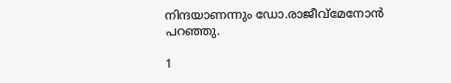നിന്ദയാണന്നും ഡോ.രാജീവ്മേനോന്‍ പറഞ്ഞു.

1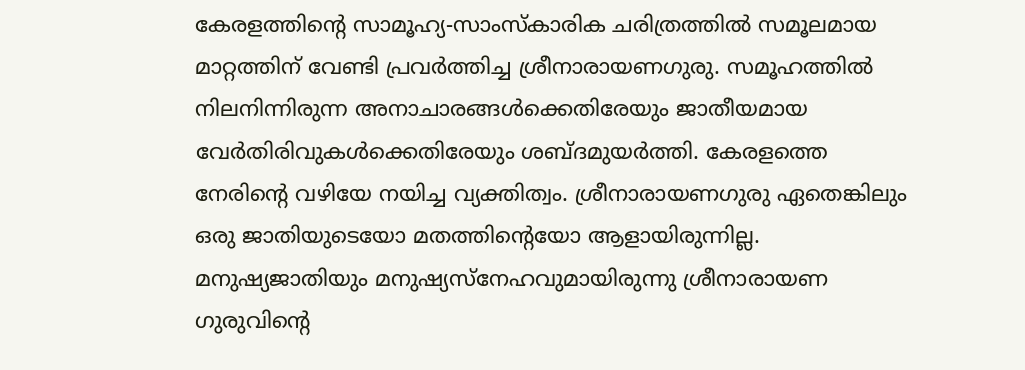കേരളത്തിന്റെ സാമൂഹ്യ-സാംസ്‌കാരിക ചരിത്രത്തില്‍ സമൂലമായ മാറ്റത്തിന് വേണ്ടി പ്രവര്‍ത്തിച്ച ശ്രീനാരായണഗുരു. സമൂഹത്തില്‍ നിലനിന്നിരുന്ന അനാചാരങ്ങള്‍ക്കെതിരേയും ജാതീയമായ വേര്‍തിരിവുകള്‍ക്കെതിരേയും ശബ്ദമുയര്‍ത്തി. കേരളത്തെ നേരിന്റെ വഴിയേ നയിച്ച വ്യക്തിത്വം. ശ്രീനാരായണഗുരു ഏതെങ്കിലും ഒരു ജാതിയുടെയോ മതത്തിന്റെയോ ആളായിരുന്നില്ല. മനുഷ്യജാതിയും മനുഷ്യസ്നേഹവുമായിരുന്നു ശ്രീനാരായണ ഗുരുവിന്റെ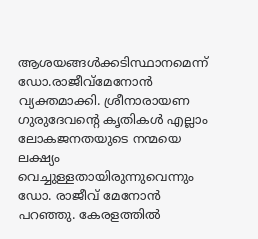ആശയങ്ങള്‍ക്കടിസ്ഥാനമെന്ന് ഡോ.രാജീവ്മേനോന്‍ വ്യക്തമാക്കി. ശ്രീനാരായണ ഗുരുദേവന്റെ കൃതികള്‍ എല്ലാം ലോകജനതയുടെ നന്മയെ ലക്ഷ്യം വെച്ചുള്ളതായിരുന്നുവെന്നും ഡോ. രാജീവ് മേനോന്‍ പറഞ്ഞു. കേരളത്തില്‍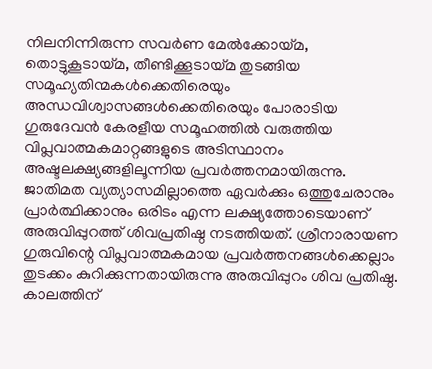നിലനിന്നിരുന്ന സവര്‍ണ മേല്‍ക്കോയ്മ, തൊട്ടുകൂടായ്മ, തീണ്ടിക്കൂടായ്മ തുടങ്ങിയ സമൂഹ്യതിന്മകള്‍ക്കെതിരെയും അന്ധവിശ്വാസങ്ങള്‍ക്കെതിരെയും പോരാടിയ ഗുരുദേവന്‍ കേരളീയ സമൂഹത്തില്‍ വരുത്തിയ വിപ്ലവാത്മകമാറ്റങ്ങളുടെ അടിസ്ഥാനം അഷ്ടലക്ഷ്യങ്ങളിലൂന്നിയ പ്രവര്‍ത്തനമായിരുന്നു. ജാതിമത വ്യത്യാസമില്ലാത്തെ ഏവര്‍ക്കും ഒത്തുചേരാനും പ്രാര്‍ത്ഥിക്കാനും ഒരിടം എന്ന ലക്ഷ്യത്തോടെയാണ് അരുവിപ്പുറത്ത് ശിവപ്രതിഷ്ഠ നടത്തിയത്. ശ്രീനാരായണ ഗുരുവിന്റെ വിപ്ലവാത്മകമായ പ്രവര്‍ത്തനങ്ങള്‍ക്കെല്ലാം തുടക്കം കുറിക്കുന്നതായിരുന്നു അരുവിപ്പുറം ശിവ പ്രതിഷ്ഠ. കാലത്തിന്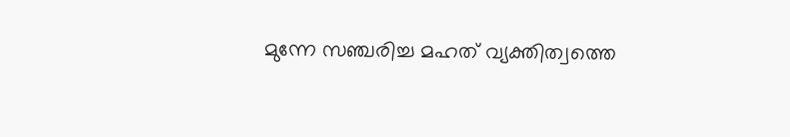മുന്നേ സഞ്ചരിച്ച മഹത് വ്യക്തിത്വത്തെ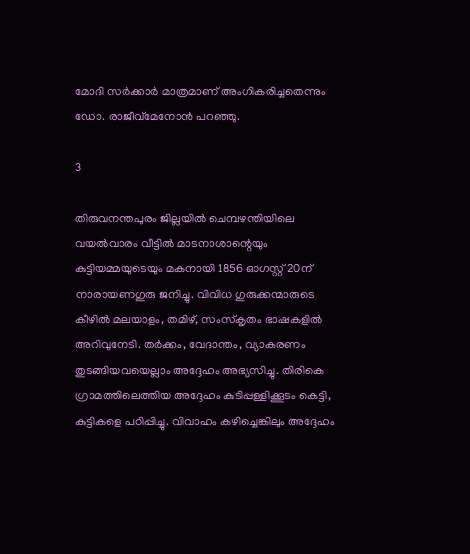മോദി സര്‍ക്കാര്‍ മാത്രമാണ് അംഗികരിച്ചതെന്നും ഡോ. രാജീവ്മേനോന്‍ പറഞ്ഞു.

3

തിരുവനന്തപുരം ജില്ലയില്‍ ചെമ്പഴന്തിയിലെ വയല്‍വാരം വീട്ടില്‍ മാടനാശാന്റെയും കുട്ടിയമ്മയുടെയും മകനായി 1856 ഓഗസ്റ്റ് 20ന് നാരായണഗുരു ജനിച്ചു. വിവിധ ഗുരുക്കന്മാരുടെ കീഴില്‍ മലയാളം, തമിഴ്, സംസ്‌കൃതം ഭാഷകളില്‍ അറിവുനേടി. തര്‍ക്കം, വേദാന്തം, വ്യാകരണം തുടങ്ങിയവയെല്ലാം അദ്ദേഹം അഭ്യസിച്ചു. തിരികെ ഗ്രാമത്തിലെത്തിയ അദ്ദേഹം കുടിപ്പള്ളിക്കൂടം കെട്ടി, കുട്ടികളെ പഠിപ്പിച്ചു. വിവാഹം കഴിച്ചെങ്കിലും അദ്ദേഹം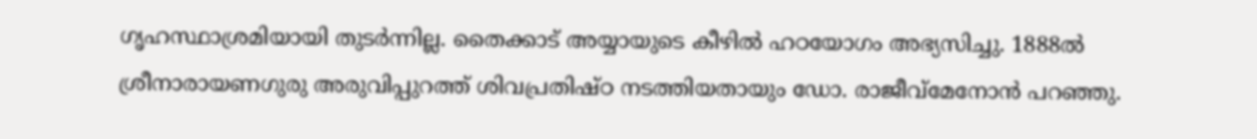ഗൃഹസ്ഥാശ്രമിയായി തുടര്‍ന്നില്ല. തൈക്കാട് അയ്യായുടെ കീഴില്‍ ഹഠയോഗം അഭ്യസിച്ചു. 1888ല്‍ ശ്രീനാരായണഗുരു അരുവിപ്പുറത്ത് ശിവപ്രതിഷ്ഠ നടത്തിയതായും ഡോ. രാജീവ്മേനോന്‍ പറഞ്ഞു.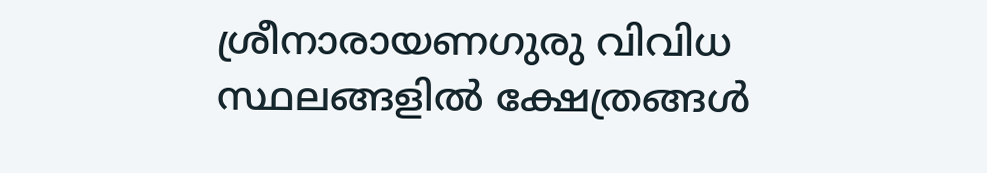ശ്രീനാരായണഗുരു വിവിധ സ്ഥലങ്ങളില്‍ ക്ഷേത്രങ്ങള്‍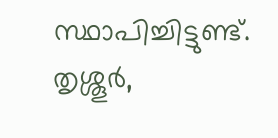സ്ഥാപിച്ചിട്ടുണ്ട്. തൃശ്ശൂര്‍,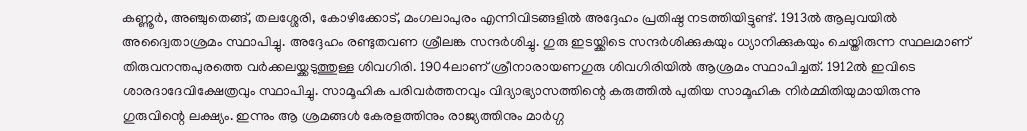കണ്ണൂര്‍, അഞ്ചുതെങ്ങ്, തലശ്ശേരി, കോഴിക്കോട്, മംഗലാപുരം എന്നിവിടങ്ങളില്‍ അദ്ദേഹം പ്രതിഷ്ഠ നടത്തിയിട്ടുണ്ട്. 1913ല്‍ ആലുവയില്‍ അദ്വൈതാശ്രമം സ്ഥാപിച്ചു. അദ്ദേഹം രണ്ടുതവണ ശ്രീലങ്ക സന്ദര്‍ശിച്ചു. ഗുരു ഇടയ്ക്കിടെ സന്ദര്‍ശിക്കുകയും ധ്യാനിക്കുകയും ചെയ്തിരുന്ന സ്ഥലമാണ് തിരുവനന്തപുരത്തെ വര്‍ക്കലയ്ക്കടുത്തുള്ള ശിവഗിരി. 1904ലാണ് ശ്രീനാരായണഗുരു ശിവഗിരിയില്‍ ആശ്രമം സ്ഥാപിച്ചത്. 1912ല്‍ ഇവിടെ ശാരദാദേവിക്ഷേത്രവും സ്ഥാപിച്ചു. സാമൂഹിക പരിവര്‍ത്തനവും വിദ്യാഭ്യാസത്തിന്റെ കരുത്തില്‍ പുതിയ സാമൂഹിക നിര്‍മ്മിതിയുമായിരുന്നു ഗുരുവിന്റെ ലക്ഷ്യം. ഇന്നും ആ ശ്രമങ്ങള്‍ കേരളത്തിനും രാജ്യത്തിനും മാര്‍ഗ്ഗ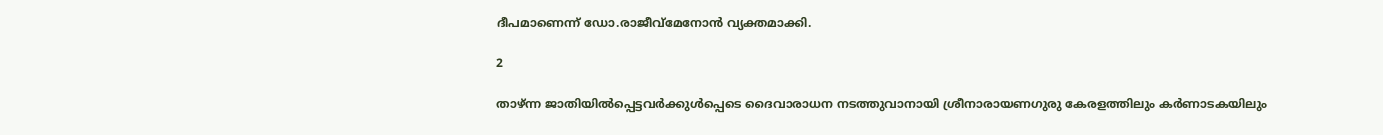ദീപമാണെന്ന് ഡോ.രാജീവ്മേനോന്‍ വ്യക്തമാക്കി.

2

താഴ്ന്ന ജാതിയില്‍പ്പെട്ടവര്‍ക്കുള്‍പ്പെടെ ദൈവാരാധന നടത്തുവാനായി ശ്രീനാരായണഗുരു കേരളത്തിലും കര്‍ണാടകയിലും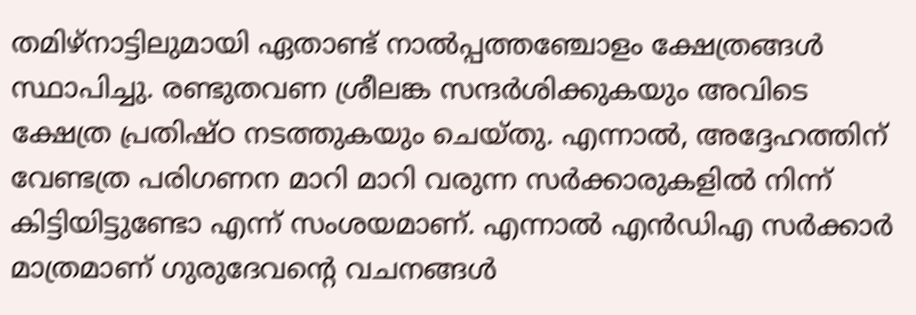തമിഴ്നാട്ടിലുമായി ഏതാണ്ട് നാല്‍പ്പത്തഞ്ചോളം ക്ഷേത്രങ്ങള്‍ സ്ഥാപിച്ചു. രണ്ടുതവണ ശ്രീലങ്ക സന്ദര്‍ശിക്കുകയും അവിടെ ക്ഷേത്ര പ്രതിഷ്ഠ നടത്തുകയും ചെയ്തു. എന്നാല്‍, അദ്ദേഹത്തിന് വേണ്ടത്ര പരിഗണന മാറി മാറി വരുന്ന സര്‍ക്കാരുകളില്‍ നിന്ന് കിട്ടിയിട്ടുണ്ടോ എന്ന് സംശയമാണ്. എന്നാല്‍ എന്‍ഡിഎ സര്‍ക്കാര്‍ മാത്രമാണ് ഗുരുദേവന്റെ വചനങ്ങള്‍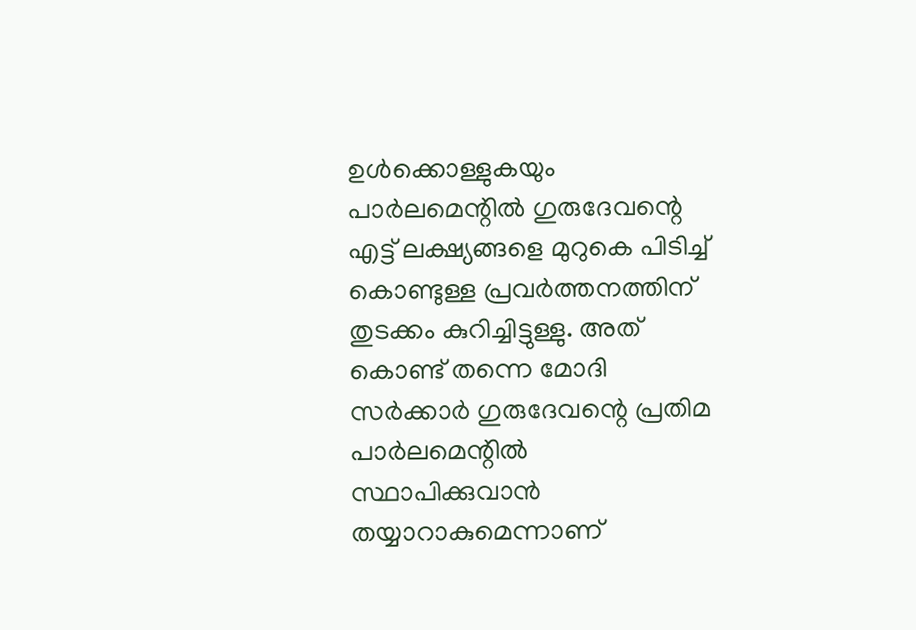ഉള്‍ക്കൊള്ളുകയും പാര്‍ലമെന്റില്‍ ഗുരുദേവന്റെ എട്ട് ലക്ഷ്യങ്ങളെ മുറുകെ പിടിച്ച് കൊണ്ടുള്ള പ്രവര്‍ത്തനത്തിന് തുടക്കം കുറിച്ചിട്ടുള്ളു. അത് കൊണ്ട് തന്നെ മോദി സര്‍ക്കാര്‍ ഗുരുദേവന്റെ പ്രതിമ പാര്‍ലമെന്റില്‍ സ്ഥാപിക്കുവാന്‍ തയ്യാറാകുമെന്നാണ്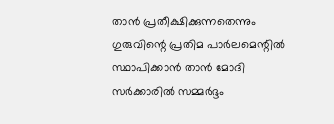താന്‍ പ്രതീക്ഷിക്കുന്നതെന്നും ഗുരുവിന്റെ പ്രതിമ പാര്‍ലമെന്റില്‍ സ്ഥാപിക്കാന്‍ താന്‍ മോദി സര്‍ക്കാരില്‍ സമ്മര്‍ദ്ദം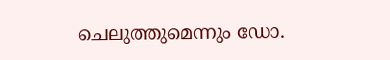ചെലുത്തുമെന്നും ഡോ.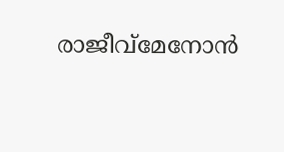രാജീവ്മേനോന്‍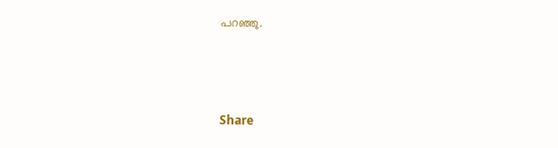പറഞ്ഞു.



Share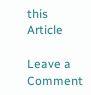this Article

Leave a Comment